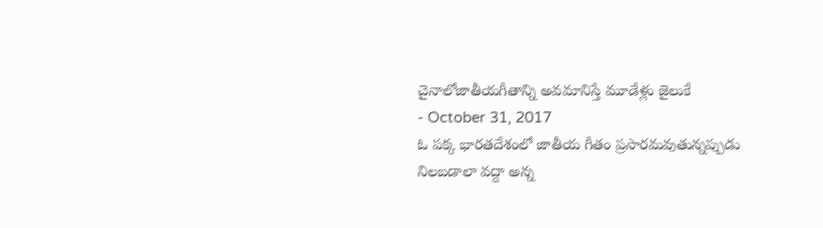చైనాలోజాతీయగీతాన్ని అవమానిస్తే మూడేళ్లు జైలుకే
- October 31, 2017
ఓ పక్క భారతదేశంలో జాతీయ గీతం ప్రసారమవుతున్నప్పుడు నిలబడాలా వద్దా అన్న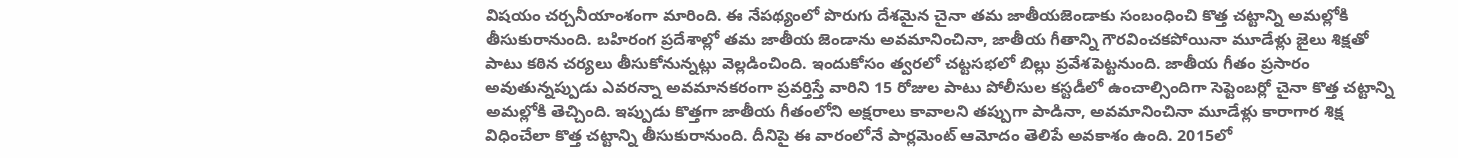విషయం చర్చనీయాంశంగా మారింది. ఈ నేపథ్యంలో పొరుగు దేశమైన చైనా తమ జాతీయజెండాకు సంబంధించి కొత్త చట్టాన్ని అమల్లోకి తీసుకురానుంది. బహిరంగ ప్రదేశాల్లో తమ జాతీయ జెండాను అవమానించినా, జాతీయ గీతాన్ని గౌరవించకపోయినా మూడేళ్లు జైలు శిక్షతో పాటు కఠిన చర్యలు తీసుకోనున్నట్లు వెల్లడించింది. ఇందుకోసం త్వరలో చట్టసభలో బిల్లు ప్రవేశపెట్టనుంది. జాతీయ గీతం ప్రసారం అవుతున్నప్పుడు ఎవరన్నా అవమానకరంగా ప్రవర్తిస్తే వారిని 15 రోజుల పాటు పోలీసుల కస్టడీలో ఉంచాల్సిందిగా సెప్టెంబర్లో చైనా కొత్త చట్టాన్ని అమల్లోకి తెచ్చింది. ఇప్పుడు కొత్తగా జాతీయ గీతంలోని అక్షరాలు కావాలని తప్పుగా పాడినా, అవమానించినా మూడేళ్లు కారాగార శిక్ష విధించేలా కొత్త చట్టాన్ని తీసుకురానుంది. దీనిపై ఈ వారంలోనే పార్లమెంట్ ఆమోదం తెలిపే అవకాశం ఉంది. 2015లో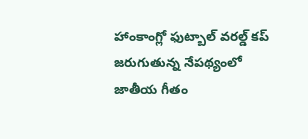హాంకాంగ్లో ఫుట్బాల్ వరల్డ్ కప్ జరుగుతున్న నేపథ్యంలో జాతీయ గీతం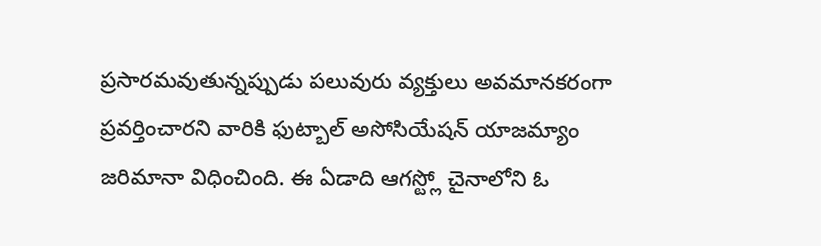ప్రసారమవుతున్నప్పుడు పలువురు వ్యక్తులు అవమానకరంగా ప్రవర్తించారని వారికి ఫుట్బాల్ అసోసియేషన్ యాజమ్యాం జరిమానా విధించింది. ఈ ఏడాది ఆగస్ట్లో చైనాలోని ఓ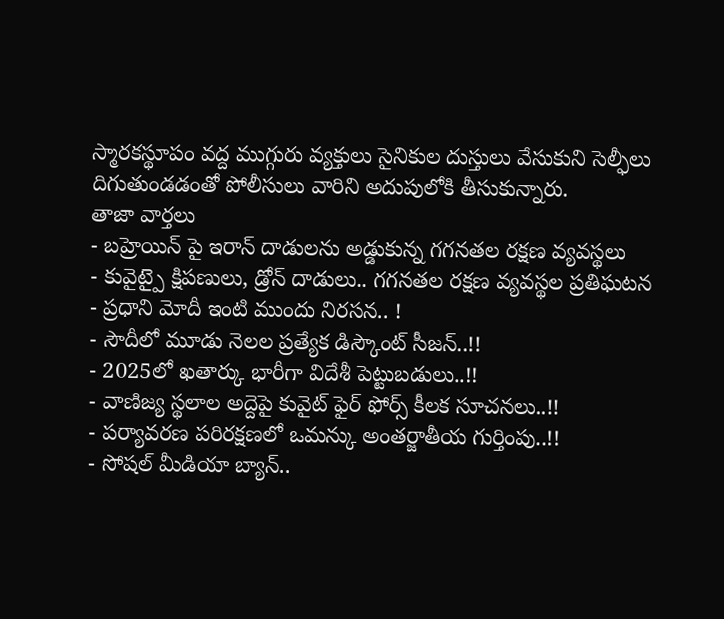స్మారకస్థూపం వద్ద ముగ్గురు వ్యక్తులు సైనికుల దుస్తులు వేసుకుని సెల్ఫీలు దిగుతుండడంతో పోలీసులు వారిని అదుపులోకి తీసుకున్నారు.
తాజా వార్తలు
- బహ్రెయిన్ పై ఇరాన్ దాడులను అడ్డుకున్న గగనతల రక్షణ వ్యవస్థలు
- కువైట్పై క్షిపణులు, డ్రోన్ దాడులు.. గగనతల రక్షణ వ్యవస్థల ప్రతిఘటన
- ప్రధాని మోదీ ఇంటి ముందు నిరసన.. !
- సౌదీలో మూడు నెలల ప్రత్యేక డిస్కౌంట్ సీజన్..!!
- 2025లో ఖతార్కు భారీగా విదేశీ పెట్టుబడులు..!!
- వాణిజ్య స్థలాల అద్దెపై కువైట్ ఫైర్ ఫోర్స్ కీలక సూచనలు..!!
- పర్యావరణ పరిరక్షణలో ఒమన్కు అంతర్జాతీయ గుర్తింపు..!!
- సోషల్ మీడియా బ్యాన్..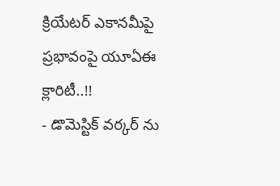క్రియేటర్ ఎకానమీపై ప్రభావంపై యూఏఈ క్లారిటీ..!!
- డొమెస్టిక్ వర్కర్ ను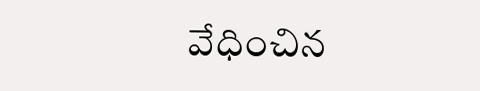వేధించిన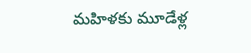మహిళకు మూడేళ్ల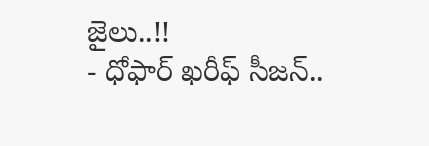జైలు..!!
- ధోఫార్ ఖరీఫ్ సీజన్..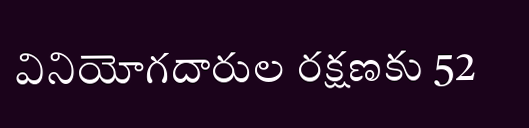వినియోగదారుల రక్షణకు 52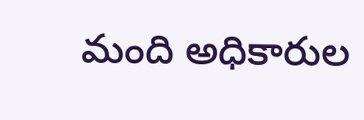మంది అధికారుల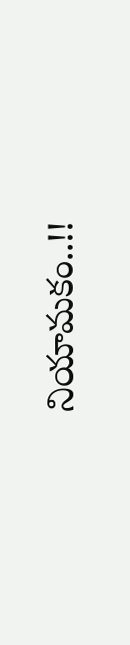నియామకం..!!